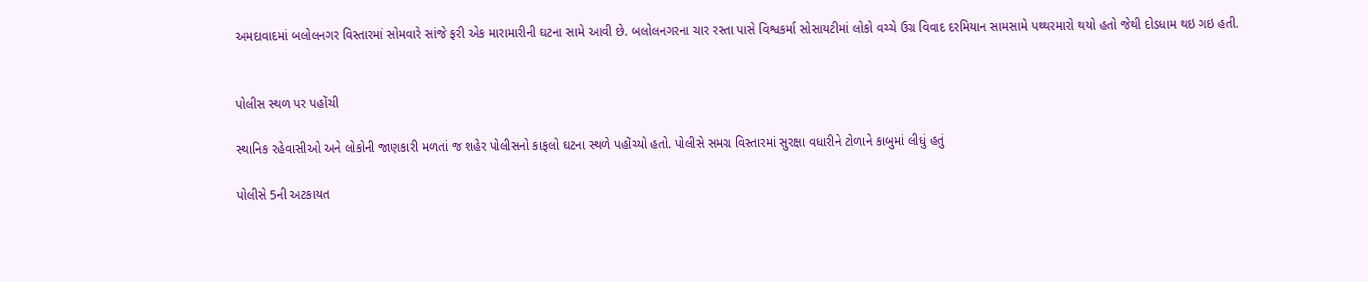અમદાવાદમાં બલોલનગર વિસ્તારમાં સોમવારે સાંજે ફરી એક મારામારીની ઘટના સામે આવી છે. બલોલનગરના ચાર રસ્તા પાસે વિશ્વકર્મા સોસાયટીમાં લોકો વચ્ચે ઉગ્ર વિવાદ દરમિયાન સામસામે પથ્થરમારો થયો હતો જેથી દોડધામ થઇ ગઇ હતી.


પોલીસ સ્થળ પર પહોંચી

સ્થાનિક રહેવાસીઓ અને લોકોની જાણકારી મળતાં જ શહેર પોલીસનો કાફલો ઘટના સ્થળે પહોંચ્યો હતો. પોલીસે સમગ્ર વિસ્તારમાં સુરક્ષા વધારીને ટોળાને કાબુમાં લીધું હતું

પોલીસે 5ની અટકાયત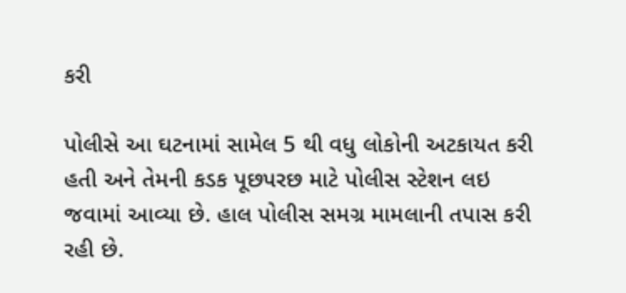કરી

પોલીસે આ ઘટનામાં સામેલ 5 થી વધુ લોકોની અટકાયત કરી હતી અને તેમની કડક પૂછપરછ માટે પોલીસ સ્ટેશન લઇ જવામાં આવ્યા છે. હાલ પોલીસ સમગ્ર મામલાની તપાસ કરી રહી છે.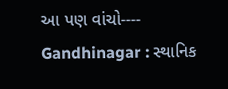આ પણ વાંચો----    Gandhinagar : સ્થાનિક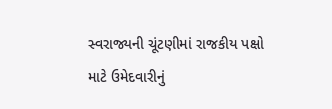સ્વરાજ્યની ચૂંટણીમાં રાજકીય પક્ષો માટે ઉમેદવારીનું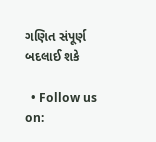ગણિત સંપૂર્ણ બદલાઈ શકે

  • Follow us on: